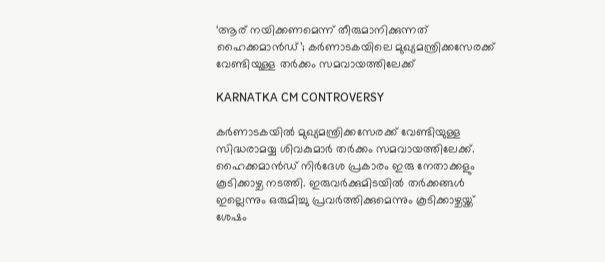‘ആര് നയിക്കണമെന്ന് തീരുമാനിക്കുന്നത് ഹൈക്കമാൻഡ്’; കർണാടകയിലെ മുഖ്യമന്ത്രിക്കസേരക്ക് വേണ്ടിയുള്ള തർക്കം സമവായത്തിലേക്ക്

KARNATKA CM CONTROVERSY

കർണാടകയിൽ മുഖ്യമന്ത്രിക്കസേരക്ക് വേണ്ടിയുള്ള സിദ്ധരാമയ്യ ശിവകുമാർ തർക്കം സമവായത്തിലേക്ക്. ഹൈക്കമാൻഡ് നിർദേശ പ്രകാരം ഇരു നേതാക്കളും കൂടിക്കാഴ്ച നടത്തി. ഇരുവർക്കുമിടയിൽ തർക്കങ്ങൾ ഇല്ലെന്നും ഒരുമിച്ചു പ്രവർത്തിക്കുമെന്നും കൂടിക്കാഴ്ചയ്ക്ക് ശേഷം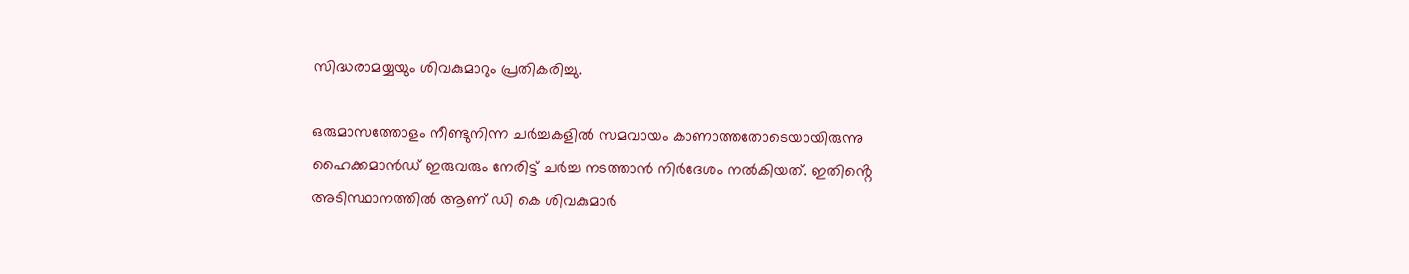സിദ്ധരാമയ്യയും ശിവകുമാറും പ്രതികരിച്ചു.

ഒരുമാസത്തോളം നീണ്ടുനിന്ന ചർച്ചകളിൽ സമവായം കാണാത്തതോടെയായിരുന്നു ഹൈക്കമാൻഡ് ഇരുവരും നേരിട്ട് ചർച്ച നടത്താൻ നിർദേശം നൽകിയത്. ഇതിൻ്റെ അടിസ്ഥാനത്തിൽ ആണ് ഡി കെ ശിവകുമാർ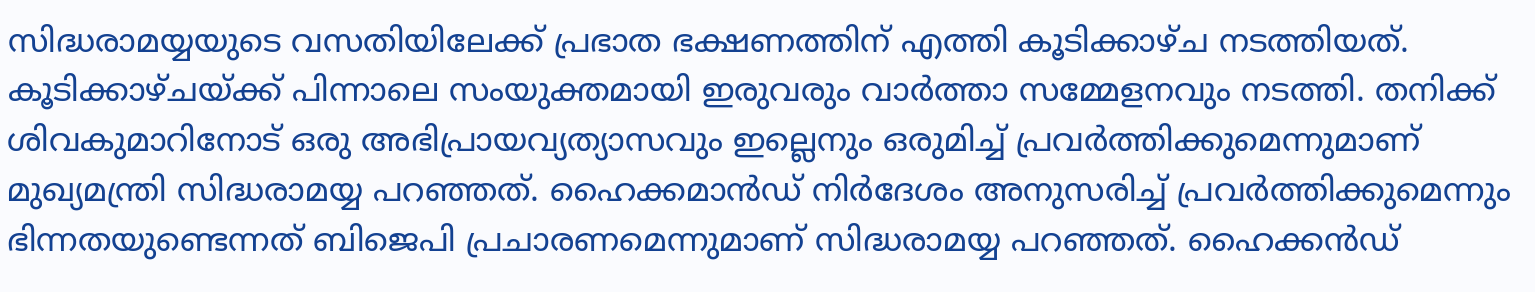സിദ്ധരാമയ്യയുടെ വസതിയിലേക്ക് പ്രഭാത ഭക്ഷണത്തിന് എത്തി കൂടിക്കാഴ്ച നടത്തിയത്. കൂടിക്കാഴ്ചയ്ക്ക് പിന്നാലെ സംയുക്തമായി ഇരുവരും വാർത്താ സമ്മേളനവും നടത്തി. തനിക്ക് ശിവകുമാറിനോട് ഒരു അഭിപ്രായവ്യത്യാസവും ഇല്ലെനും ഒരുമിച്ച് പ്രവർത്തിക്കുമെന്നുമാണ് മുഖ്യമന്ത്രി സിദ്ധരാമയ്യ പറഞ്ഞത്. ഹൈക്കമാൻഡ് നിർദേശം അനുസരിച്ച് പ്രവർത്തിക്കുമെന്നും ഭിന്നതയുണ്ടെന്നത് ബിജെപി പ്രചാരണമെന്നുമാണ് സിദ്ധരാമയ്യ പറഞ്ഞത്. ഹൈക്കൻഡ്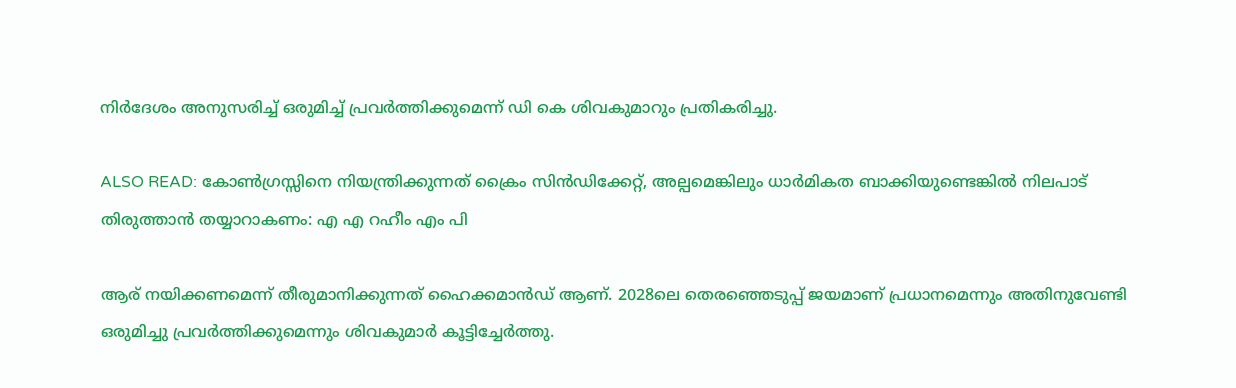നിർദേശം അനുസരിച്ച് ഒരുമിച്ച് പ്രവർത്തിക്കുമെന്ന് ഡി കെ ശിവകുമാറും പ്രതികരിച്ചു.

ALSO READ: കോൺഗ്രസ്സിനെ നിയന്ത്രിക്കുന്നത് ക്രൈം സിൻഡിക്കേറ്റ്, അല്പമെങ്കിലും ധാർമികത ബാക്കിയുണ്ടെങ്കിൽ നിലപാട് തിരുത്താൻ തയ്യാറാകണം: എ എ റഹീം എം പി

ആര് നയിക്കണമെന്ന് തീരുമാനിക്കുന്നത് ഹൈക്കമാൻഡ് ആണ്. 2028ലെ തെരഞ്ഞെടുപ്പ് ജയമാണ് പ്രധാനമെന്നും അതിനുവേണ്ടി ഒരുമിച്ചു പ്രവർത്തിക്കുമെന്നും ശിവകുമാർ കൂട്ടിച്ചേർത്തു.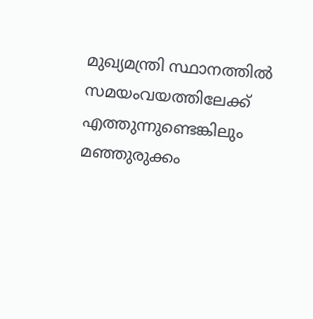മുഖ്യമന്ത്രി സ്ഥാനത്തിൽ സമയംവയത്തിലേക്ക് എത്തുന്നുണ്ടെങ്കിലും മഞ്ഞുരുക്കം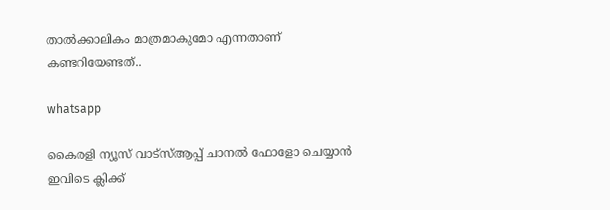താൽക്കാലികം മാത്രമാകുമോ എന്നതാണ് കണ്ടറിയേണ്ടത്..

whatsapp

കൈരളി ന്യൂസ് വാട്‌സ്ആപ്പ് ചാനല്‍ ഫോളോ ചെയ്യാന്‍ ഇവിടെ ക്ലിക്ക്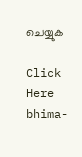ചെയ്യുക

Click Here
bhima-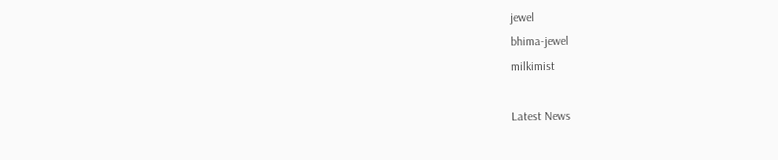jewel
bhima-jewel
milkimist

Latest News